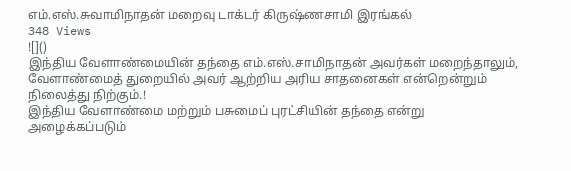எம்.எஸ்.சுவாமிநாதன் மறைவு டாக்டர் கிருஷ்ணசாமி இரங்கல்
348 Views
![]()
இந்திய வேளாண்மையின் தந்தை எம்.எஸ்.சாமிநாதன் அவர்கள் மறைந்தாலும், வேளாண்மைத் துறையில் அவர் ஆற்றிய அரிய சாதனைகள் என்றென்றும் நிலைத்து நிற்கும்.!
இந்திய வேளாண்மை மற்றும் பசுமைப் புரட்சியின் தந்தை என்று அழைக்கப்படும்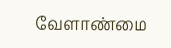வேளாண்மை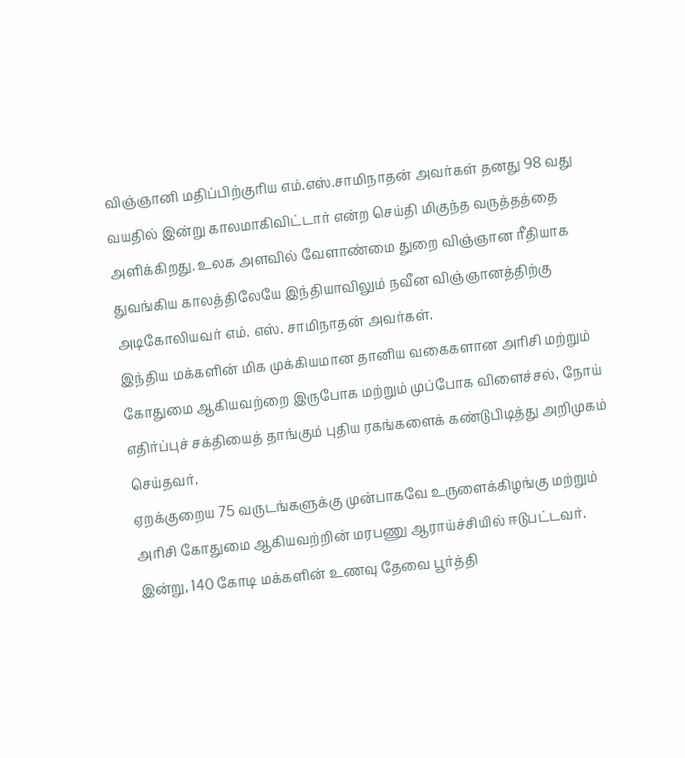விஞ்ஞானி மதிப்பிற்குரிய எம்.எஸ்.சாமிநாதன் அவர்கள் தனது 98 வது வயதில் இன்று காலமாகிவிட்டார் என்ற செய்தி மிகுந்த வருத்தத்தை அளிக்கிறது. உலக அளவில் வேளாண்மை துறை விஞ்ஞான ரீதியாக துவங்கிய காலத்திலேயே இந்தியாவிலும் நவீன விஞ்ஞானத்திற்கு அடிகோலியவர் எம். எஸ். சாமிநாதன் அவர்கள்.
இந்திய மக்களின் மிக முக்கியமான தானிய வகைகளான அரிசி மற்றும் கோதுமை ஆகியவற்றை இருபோக மற்றும் முப்போக விளைச்சல், நோய் எதிர்ப்புச் சக்தியைத் தாங்கும் புதிய ரகங்களைக் கண்டுபிடித்து அறிமுகம் செய்தவர்.
ஏறக்குறைய 75 வருடங்களுக்கு முன்பாகவே உருளைக்கிழங்கு மற்றும் அரிசி கோதுமை ஆகியவற்றின் மரபணு ஆராய்ச்சியில் ஈடுபட்டவர். இன்று, 140 கோடி மக்களின் உணவு தேவை பூர்த்தி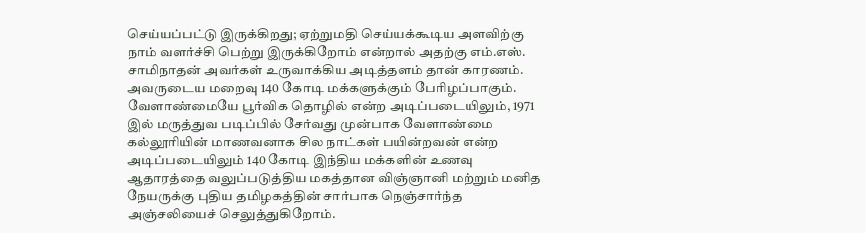செய்யப்பட்டு இருக்கிறது; ஏற்றுமதி செய்யக்கூடிய அளவிற்கு நாம் வளர்ச்சி பெற்று இருக்கிறோம் என்றால் அதற்கு எம்.எஸ். சாமிநாதன் அவர்கள் உருவாக்கிய அடித்தளம் தான் காரணம். அவருடைய மறைவு 140 கோடி மக்களுக்கும் பேரிழப்பாகும்.
வேளாண்மையே பூர்விக தொழில் என்ற அடிப்படையிலும், 1971 இல் மருத்துவ படிப்பில் சேர்வது முன்பாக வேளாண்மை கல்லூரியின் மாணவனாக சில நாட்கள் பயின்றவன் என்ற அடிப்படையிலும் 140 கோடி இந்திய மக்களின் உணவு ஆதாரத்தை வலுப்படுத்திய மகத்தான விஞ்ஞானி மற்றும் மனித நேயருக்கு புதிய தமிழகத்தின் சார்பாக நெஞ்சார்ந்த அஞ்சலியைச் செலுத்துகிறோம்.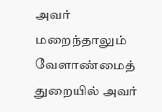அவர் மறைந்தாலும் வேளாண்மைத் துறையில் அவர்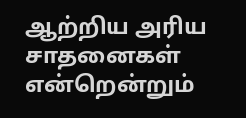ஆற்றிய அரிய சாதனைகள் என்றென்றும்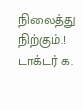நிலைத்து நிற்கும்.!
டாக்டர் க.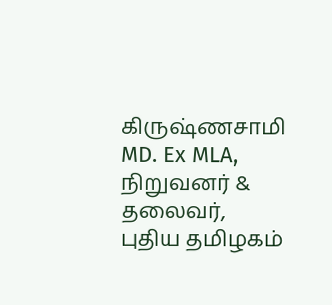கிருஷ்ணசாமி MD. Ex MLA,
நிறுவனர் & தலைவர்,
புதிய தமிழகம்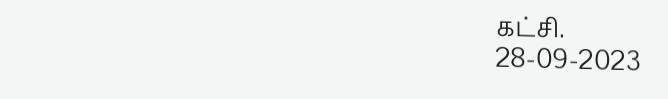கட்சி.
28-09-2023